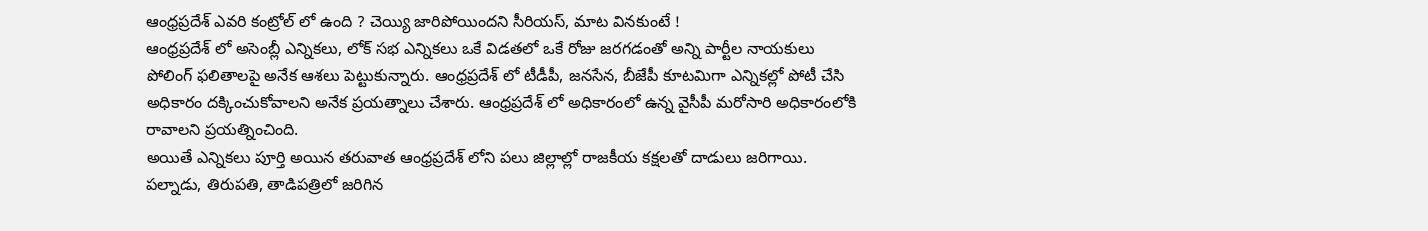ఆంధ్రప్రదేశ్ ఎవరి కంట్రోల్ లో ఉంది ? చెయ్యి జారిపోయిందని సీరియస్, మాట వినకుంటే !
ఆంధ్రప్రదేశ్ లో అసెంబ్లీ ఎన్నికలు, లోక్ సభ ఎన్నికలు ఒకే విడతలో ఒకే రోజు జరగడంతో అన్ని పార్టీల నాయకులు పోలింగ్ ఫలితాలపై అనేక ఆశలు పెట్టుకున్నారు. ఆంధ్రప్రదేశ్ లో టీడీపీ, జనసేన, బీజేపీ కూటమిగా ఎన్నికల్లో పోటీ చేసి అధికారం దక్కించుకోవాలని అనేక ప్రయత్నాలు చేశారు. ఆంధ్రప్రదేశ్ లో అధికారంలో ఉన్న వైసీపీ మరోసారి అధికారంలోకి రావాలని ప్రయత్నించింది.
అయితే ఎన్నికలు పూర్తి అయిన తరువాత ఆంధ్రప్రదేశ్ లోని పలు జిల్లాల్లో రాజకీయ కక్షలతో దాడులు జరిగాయి. పల్నాడు, తిరుపతి, తాడిపత్రిలో జరిగిన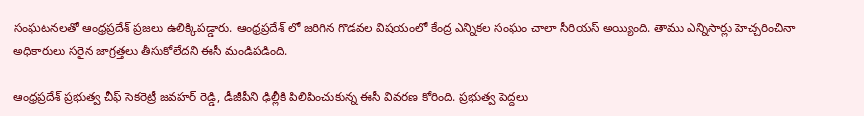సంఘటనలతో ఆంధ్రప్రదేశ్ ప్రజలు ఉలిక్కిపడ్డారు. ఆంధ్రప్రదేశ్ లో జరిగిన గొడవల విషయంలో కేంద్ర ఎన్నికల సంఘం చాలా సీరియస్ అయ్యింది. తాము ఎన్నిసార్లు హెచ్చరించినా అధికారులు సరైన జాగ్రత్తలు తీసుకోలేదని ఈసీ మండిపడింది.

ఆంధ్రప్రదేశ్ ప్రభుత్వ చీఫ్ సెకరెట్రీ జవహర్ రెడ్డి, డీజీపీని ఢిల్లీకి పిలిపించుకున్న ఈసీ వివరణ కోరింది. ప్రభుత్వ పెద్దలు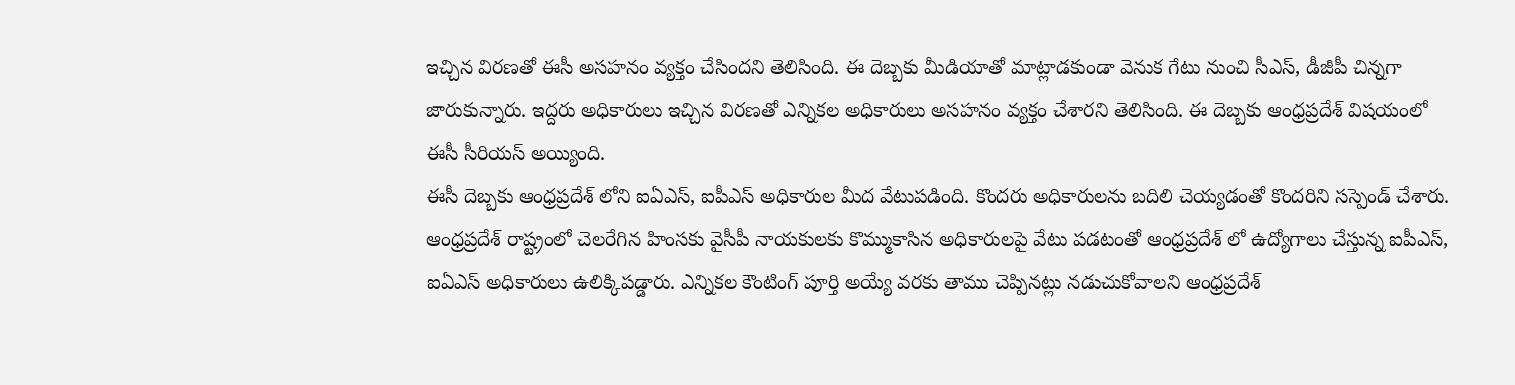ఇచ్చిన విరణతో ఈసీ అసహనం వ్యక్తం చేసిందని తెలిసింది. ఈ దెబ్బకు మీడియాతో మాట్లాడకుండా వెనుక గేటు నుంచి సీఎస్, డీజీపీ చిన్నగా జారుకున్నారు. ఇద్దరు అధికారులు ఇచ్చిన విరణతో ఎన్నికల అధికారులు అసహనం వ్యక్తం చేశారని తెలిసింది. ఈ దెబ్బకు ఆంధ్రప్రదేశ్ విషయంలో ఈసీ సీరియస్ అయ్యింది.
ఈసీ దెబ్బకు ఆంధ్రప్రదేశ్ లోని ఐఏఎస్, ఐపీఎస్ అధికారుల మీద వేటుపడింది. కొందరు అధికారులను బదిలి చెయ్యడంతో కొందరిని సస్పెండ్ చేశారు. ఆంధ్రప్రదేశ్ రాష్ట్రంలో చెలరేగిన హింసకు వైసీపీ నాయకులకు కొమ్ముకాసిన అధికారులపై వేటు పడటంతో ఆంధ్రప్రదేశ్ లో ఉద్యోగాలు చేస్తున్న ఐపీఎస్, ఐఏఎస్ అధికారులు ఉలిక్కిపడ్డారు. ఎన్నికల కౌంటింగ్ పూర్తి అయ్యే వరకు తాము చెప్పినట్లు నడుచుకోవాలని ఆంధ్రప్రదేశ్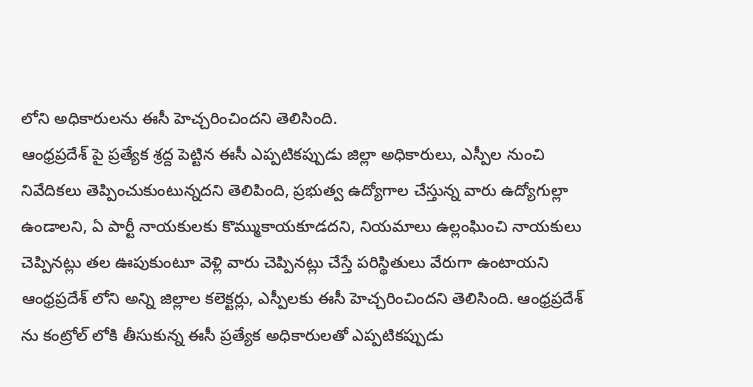లోని అధికారులను ఈసీ హెచ్చరించిందని తెలిసింది.
ఆంధ్రప్రదేశ్ పై ప్రత్యేక శ్రద్ద పెట్టిన ఈసీ ఎప్పటికప్పుడు జిల్లా అధికారులు, ఎస్పీల నుంచి నివేదికలు తెప్పించుకుంటున్నదని తెలిపింది, ప్రభుత్వ ఉద్యోగాల చేస్తున్న వారు ఉద్యోగుల్లా ఉండాలని, ఏ పార్టీ నాయకులకు కొమ్ముకాయకూడదని, నియమాలు ఉల్లంఘించి నాయకులు చెప్పినట్లు తల ఊపుకుంటూ వెళ్లి వారు చెప్పినట్లు చేస్తే పరిస్థితులు వేరుగా ఉంటాయని ఆంధ్రప్రదేశ్ లోని అన్ని జిల్లాల కలెక్టర్లు, ఎస్పీలకు ఈసీ హెచ్చరించిందని తెలిసింది. ఆంధ్రప్రదేశ్ ను కంట్రోల్ లోకి తీసుకున్న ఈసీ ప్రత్యేక అధికారులతో ఎప్పటికప్పుడు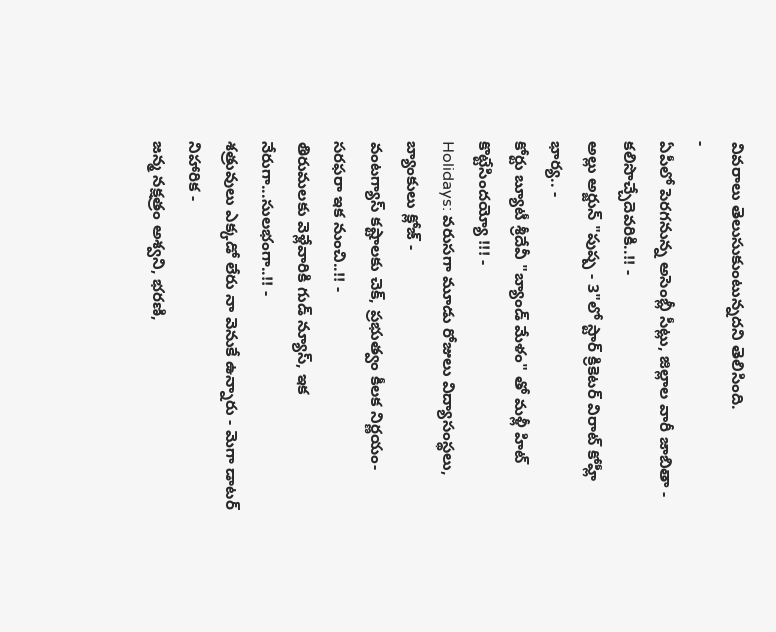వివరాలు తెలుసుకుంటున్నదని తెలిసింది.
-
ఏపీలో పెరగనున్న అసెంబ్లీ సీట్లు, జిల్లాల వారీ జాబితా - కలిసొచ్చేదెవరికి..!! -
అల్లు అర్జున్ "పుష్ప - 3"లో స్టార్ క్రికెటర్ విరాట్ కోహ్లీ భార్య.. -
కోర్టు బ్యూటీ శ్రీదేవీ "బ్యాండ్ మేళం" తో మళ్లీ హిట్ కొట్టేసిందయ్యో !!! -
Holidays: వరుసగా మూడు రోజులు విద్యాసంస్థలు, బ్యాంకులు క్లోజ్ -
వంటగ్యాస్ కష్టాలకు చెక్, ప్రభుత్వం కీలక నిర్ణయం- సరఫరా ఇక నుంచి..!! -
తిరుమలకు వెళ్లేవారికి గుడ్ న్యూస్, ఇక నేరుగా...సులభంగా..!! -
శత్రువులు ఎక్కడో లేరు నా వెనుకే ఉన్నారు - మెగా డాటర్ నిహారిక -
జన్మ నక్షత్రం అశ్వని, భరణి,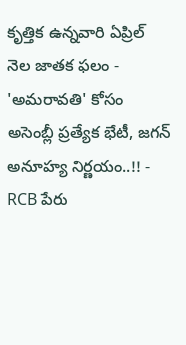కృత్తిక ఉన్నవారి ఏప్రిల్ నెల జాతక ఫలం -
'అమరావతి' కోసం అసెంబ్లీ ప్రత్యేక భేటీ, జగన్ అనూహ్య నిర్ణయం..!! -
RCB పేరు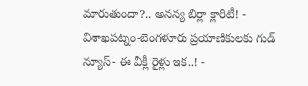మారుతుందా?.. అనన్య బిర్లా క్లారిటీ! -
విశాఖపట్నం-బెంగళూరు ప్రయాణికులకు గుడ్ న్యూస్- ఈ వీక్లీ రైళ్లు ఇక..! -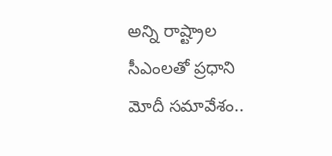అన్ని రాష్ట్రాల సీఎంలతో ప్రధాని మోదీ సమావేశం..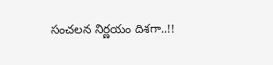సంచలన నిర్ణయం దిశగా..!!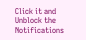Click it and Unblock the Notifications